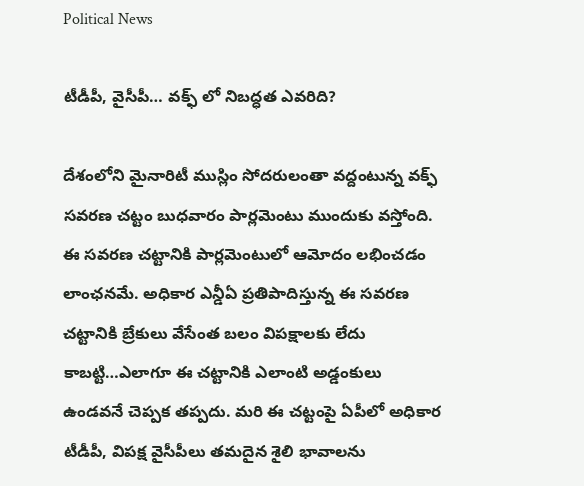Political News

టీడీపీ, వైసీపీ… వక్ఫ్ లో నిబద్ధత ఎవరిది?

దేశంలోని మైనారిటీ ముస్లిం సోదరులంతా వద్దంటున్న వక్ఫ్ సవరణ చట్టం బుధవారం పార్లమెంటు ముందుకు వస్తోంది. ఈ సవరణ చట్టానికి పార్లమెంటులో ఆమోదం లభించడం లాంఛనమే. అధికార ఎన్డీఏ ప్రతిపాదిస్తున్న ఈ సవరణ చట్టానికి బ్రేకులు వేసేంత బలం విపక్షాలకు లేదు కాబట్టి…ఎలాగూ ఈ చట్టానికి ఎలాంటి అడ్డంకులు ఉండవనే చెప్పక తప్పదు. మరి ఈ చట్టంపై ఏపీలో అధికార టీడీపీ, విపక్ష వైసీపీలు తమదైన శైలి భావాలను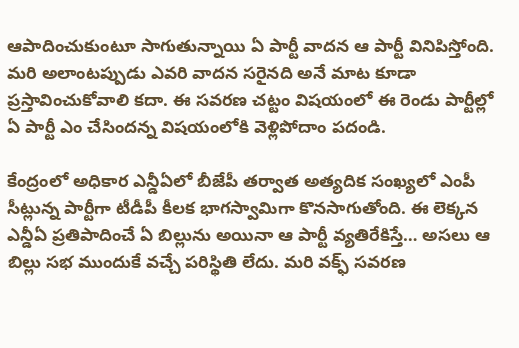ఆపాదించుకుంటూ సాగుతున్నాయి ఏ పార్టీ వాదన ఆ పార్టీ వినిపిస్తోంది. మరి అలాంటప్పుడు ఎవరి వాదన సరైనది అనే మాట కూడా ప్రస్తావించుకోవాలి కదా. ఈ సవరణ చట్టం విషయంలో ఈ రెండు పార్టీల్లో ఏ పార్టీ ఎం చేసిందన్న విషయంలోకి వెళ్లిపోదాం పదండి.

కేంద్రంలో అధికార ఎన్డీఏలో బీజేపీ తర్వాత అత్యదిక సంఖ్యలో ఎంపీ సీట్లున్న పార్టీగా టీడీపీ కీలక భాగస్వామిగా కొనసాగుతోంది. ఈ లెక్కన ఎన్డీఏ ప్రతిపాదించే ఏ బిల్లును అయినా ఆ పార్టీ వ్యతిరేకిస్తే… అసలు ఆ బిల్లు సభ ముందుకే వచ్చే పరిస్థితి లేదు. మరి వక్ఫ్ సవరణ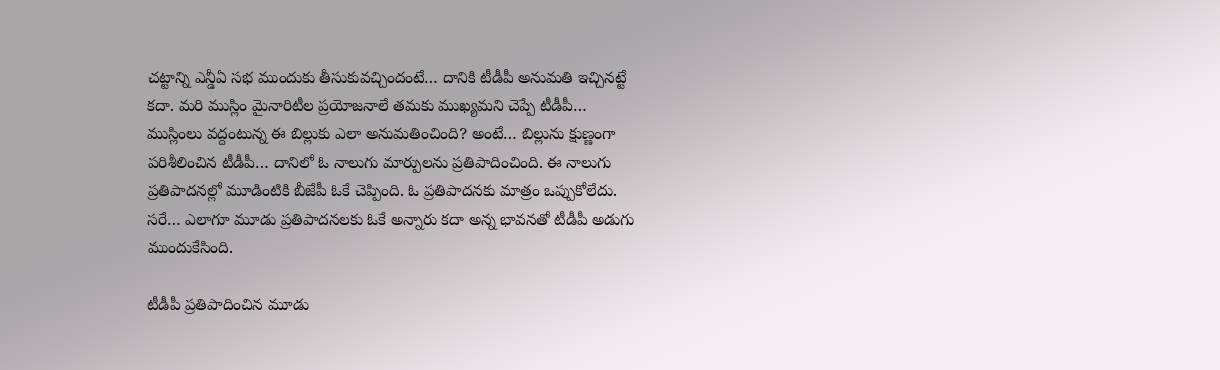చట్టాన్ని ఎన్డీఏ సభ ముందుకు తీసుకువచ్చిందంటే… దానికి టీడీపీ అనుమతి ఇచ్చినట్టే కదా. మరి ముస్లిం మైనారిటీల ప్రయోజనాలే తమకు ముఖ్యమని చెప్పే టీడీపీ… ముస్లింలు వద్దంటున్న ఈ బిల్లుకు ఎలా అనుమతించింది? అంటే… బిల్లును క్షుణ్ణంగా పరిశీలించిన టీడీపీ… దానిలో ఓ నాలుగు మార్పులను ప్రతిపాదించింది. ఈ నాలుగు ప్రతిపాదనల్లో మూడింటికి బీజేపీ ఓకే చెప్పింది. ఓ ప్రతిపాదనకు మాత్రం ఒప్పుకోలేదు. సరే… ఎలాగూ మూడు ప్రతిపాదనలకు ఓకే అన్నారు కదా అన్న భావనతో టీడీపీ అడుగు ముందుకేసింది.

టీడీపీ ప్రతిపాదించిన మూడు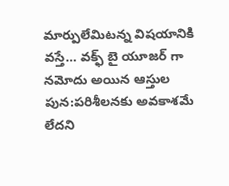మార్పులేమిటన్న విషయానికి వస్తే… వక్ఫ్ బై యూజర్ గా నమోదు అయిన ఆస్తుల పున:పరిశీలనకు అవకాశమే లేదని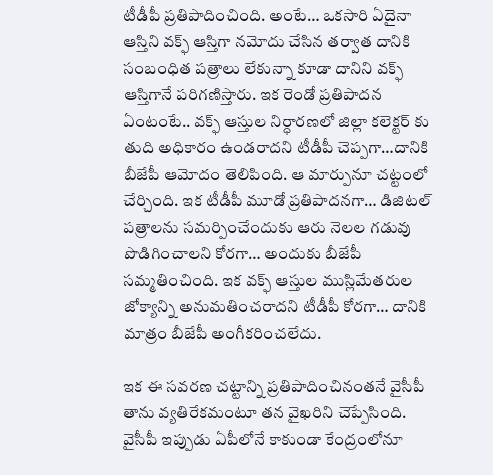టీడీపీ ప్రతిపాదించింది. అంటే… ఒకసారి ఏదైనా ఆస్తిని వక్ఫ్ ఆస్తిగా నమోదు చేసిన తర్వాత దానికి సంబంధిత పత్రాలు లేకున్నా కూడా దానిని వక్ఫ్ ఆస్తిగానే పరిగణిస్తారు. ఇక రెండో ప్రతిపాదన ఏంటంటే.. వక్ఫ్ ఆస్తుల నిర్ధారణలో జిల్లా కలెక్టర్ కు తుది అధికారం ఉండరాదని టీడీపీ చెప్పగా…దానికి బీజేపీ ఆమోదం తెలిపింది. ఆ మార్పునూ చట్టంలో చేర్చింది. ఇక టీడీపీ మూడో ప్రతిపాదనగా… డిజిటల్ పత్రాలను సమర్పించేందుకు ఆరు నెలల గడువు పొడిగించాలని కోరగా… అందుకు బీజేపీ సమ్మతించింది. ఇక వక్ఫ్ ఆస్తుల ముస్లిమేతరుల జోక్యాన్ని అనుమతించరాదని టీడీపీ కోరగా… దానికి మాత్రం బీజేపీ అంగీకరించలేదు.

ఇక ఈ సవరణ చట్టాన్ని ప్రతిపాదించినంతనే వైసీపీ తాను వ్యతిరేకమంటూ తన వైఖరిని చెప్పేసింది. వైసీపీ ఇప్పుడు ఏపీలోనే కాకుండా కేంద్రంలోనూ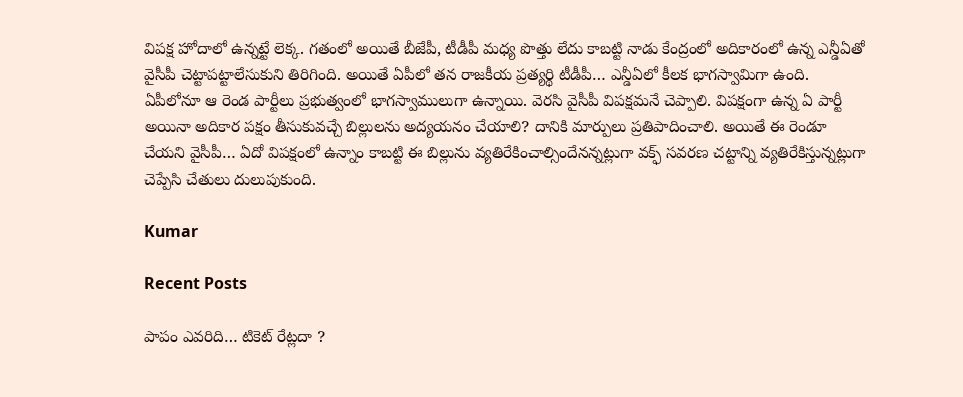విపక్ష హోదాలో ఉన్నట్టే లెక్క. గతంలో అయితే బీజేపీ, టీడీపీ మధ్య పొత్తు లేదు కాబట్టి నాడు కేంద్రంలో అదికారంలో ఉన్న ఎన్డీఏతో వైసీపీ చెట్టాపట్టాలేసుకుని తిరిగింది. అయితే ఏపీలో తన రాజకీయ ప్రత్యర్థి టీడీపీ… ఎన్డీఏలో కీలక భాగస్వామిగా ఉంది. ఏపీలోనూ ఆ రెండ పార్టీలు ప్రభుత్వంలో భాగస్వాములుగా ఉన్నాయి. వెరసి వైసీపీ విపక్షమనే చెప్పాలి. విపక్షంగా ఉన్న ఏ పార్టీ అయినా అదికార పక్షం తీసుకువచ్చే బిల్లులను అద్యయనం చేయాలి? దానికి మార్పులు ప్రతిపాదించాలి. అయితే ఈ రెండూ చేయని వైసీపీ… ఏదో విపక్షంలో ఉన్నాం కాబట్టి ఈ బిల్లును వ్యతిరేకించాల్సిందేనన్నట్లుగా వక్ఫ్ సవరణ చట్టాన్ని వ్యతిరేకిస్తున్నట్లుగా చెప్పేసి చేతులు దులుపుకుంది.

Kumar

Recent Posts

పాపం ఎవరిది… టికెట్ రేట్లదా ?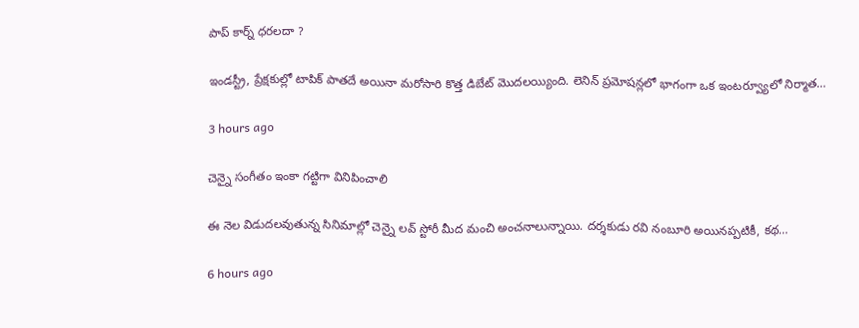పాప్ కార్న్ ధరలదా ?

ఇండస్ట్రీ, ప్రేక్షకుల్లో టాపిక్ పాతదే అయినా మరోసారి కొత్త డిబేట్ మొదలయ్యింది. లెనిన్ ప్రమోషన్లలో భాగంగా ఒక ఇంటర్వ్యూలో నిర్మాత…

3 hours ago

చెన్నై సంగీతం ఇంకా గట్టిగా వినిపించాలి

ఈ నెల విడుదలవుతున్న సినిమాల్లో చెన్నై లవ్ స్టోరీ మీద మంచి అంచనాలున్నాయి. దర్శకుడు రవి నంబూరి అయినప్పటికీ, కథ…

6 hours ago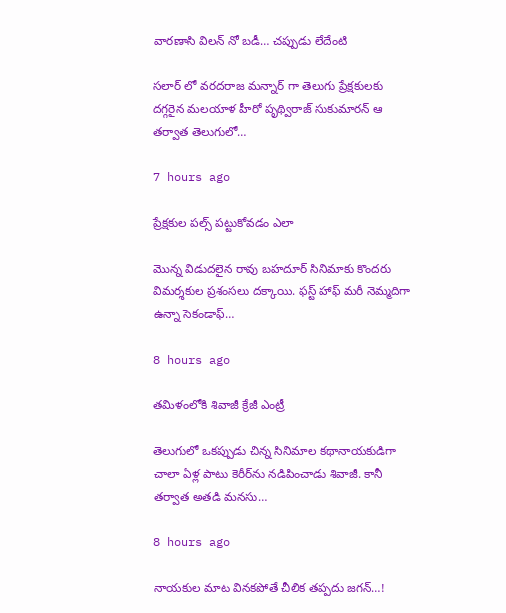వారణాసి విలన్ నో బడీ… చప్పుడు లేదేంటి

సలార్ లో వరదరాజ మన్నార్ గా తెలుగు ప్రేక్షకులకు దగ్గరైన మలయాళ హీరో పృథ్విరాజ్ సుకుమారన్ ఆ తర్వాత తెలుగులో…

7 hours ago

ప్రేక్షకుల పల్స్ పట్టుకోవడం ఎలా

మొన్న విడుదలైన రావు బహదూర్ సినిమాకు కొందరు విమర్శకుల ప్రశంసలు దక్కాయి. ఫస్ట్ హాఫ్ మరీ నెమ్మదిగా ఉన్నా సెకండాఫ్…

8 hours ago

తమిళంలోకి శివాజీ క్రేజీ ఎంట్రీ

తెలుగులో ఒకప్పుడు చిన్న సినిమాల కథానాయకుడిగా చాలా ఏళ్ల పాటు కెరీర్‌ను నడిపించాడు శివాజీ. కానీ తర్వాత అతడి మనసు…

8 hours ago

నాయకుల మాట వినకపోతే చీలిక తప్పదు జగన్…!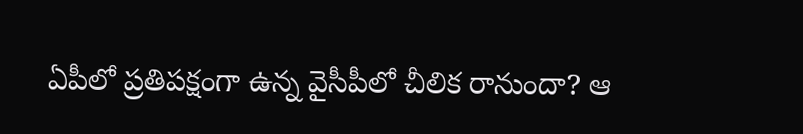ఏపీలో ప్ర‌తిప‌క్షంగా ఉన్న వైసీపీలో చీలిక రానుందా? ఆ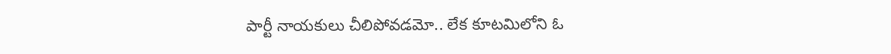పార్టీ నాయ‌కులు చీలిపోవ‌డ‌మో.. లేక కూట‌మిలోని ఓ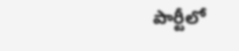పార్టీలో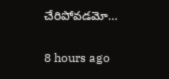చేరిపోవ‌డ‌మో…

8 hours ago